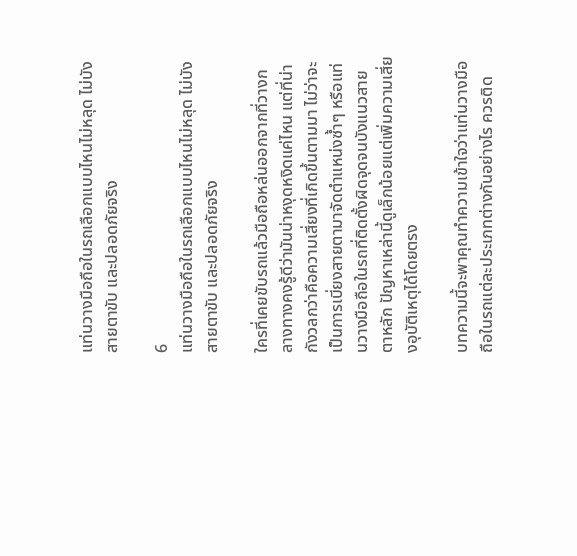แท่นวางมือถือในรถเลือกแบบไหนไม่หลุด ไม่บังสายตาขับ และปลอดภัยจริง

6
แท่นวางมือถือในรถเลือกแบบไหนไม่หลุด ไม่บังสายตาขับ และปลอดภัยจริง

ใครที่เคยขับรถแล้วมือถือหล่นออกจากที่วางกลางทางคงรู้ดีว่ามันน่าหงุดหงิดแค่ไหน แต่ที่น่ากังวลกว่าคือความเสี่ยงที่เกิดขึ้นตามมา ไม่ว่าจะเป็นการเบี่ยงสายตามาจัดตำแหน่งซ้ำๆ หรือแท่นวางมือถือในรถที่ติดตั้งผิดจุดจนบังแนวสายตาหลัก ปัญหาเหล่านี้ดูเล็กน้อยแต่เพิ่มความเสี่ยงอุบัติเหตุได้โดยตรง

บทความนี้จะพาคุณทำความเข้าใจว่าแท่นวางมือถือในรถแต่ละประเภทต่างกันอย่างไร ควรติด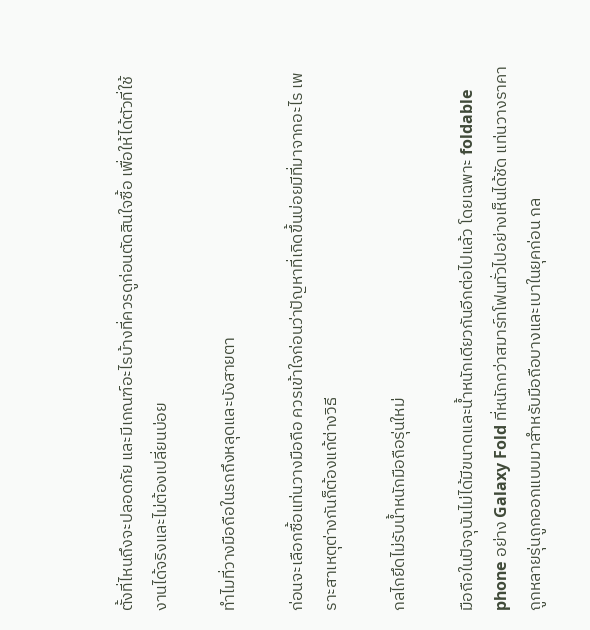ตั้งที่ไหนถึงจะปลอดภัย และมีเกณฑ์อะไรบ้างที่ควรดูก่อนตัดสินใจซื้อ เพื่อให้ได้ตัวที่ใช้งานได้จริงและไม่ต้องเปลี่ยนบ่อย

ทำไมที่วางมือถือในรถถึงหลุดและบังสายตา

ก่อนจะเลือกซื้อแท่นวางมือถือ ควรเข้าใจก่อนว่าปัญหาที่เกิดขึ้นบ่อยมีที่มาจากอะไร เพราะสาเหตุต่างกันก็ต้องแก้ต่างวิธี

กลไกยึดไม่รับน้ำหนักมือถือรุ่นใหม่

มือถือในปัจจุบันไม่ได้มีขนาดและน้ำหนักเดียวกันอีกต่อไปแล้ว โดยเฉพาะ foldable phone อย่าง Galaxy Fold ที่หนักกว่าสมาร์ทโฟนทั่วไปอย่างเห็นได้ชัด แท่นวางราคาถูกหลายรุ่นถูกออกแบบมาสำหรับมือถือบางและเบาในยุคก่อน กล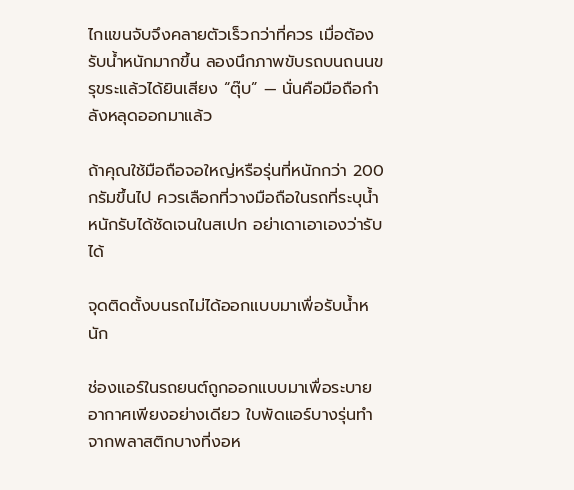ไกแขนจับจึงคลายตัวเร็วกว่าที่ควร เมื่อต้องรับน้ำหนักมากขึ้น ลองนึกภาพขับรถบนถนนขรุขระแล้วได้ยินเสียง “ตุ๊บ” — นั่นคือมือถือกำลังหลุดออกมาแล้ว

ถ้าคุณใช้มือถือจอใหญ่หรือรุ่นที่หนักกว่า 200 กรัมขึ้นไป ควรเลือกที่วางมือถือในรถที่ระบุน้ำหนักรับได้ชัดเจนในสเปก อย่าเดาเอาเองว่ารับได้

จุดติดตั้งบนรถไม่ได้ออกแบบมาเพื่อรับน้ำหนัก

ช่องแอร์ในรถยนต์ถูกออกแบบมาเพื่อระบายอากาศเพียงอย่างเดียว ใบพัดแอร์บางรุ่นทำจากพลาสติกบางที่งอห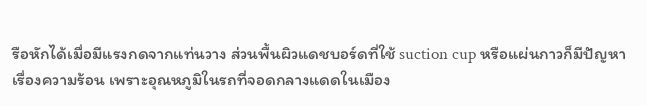รือหักได้เมื่อมีแรงกดจากแท่นวาง ส่วนพื้นผิวแดชบอร์ดที่ใช้ suction cup หรือแผ่นกาวก็มีปัญหาเรื่องความร้อน เพราะอุณหภูมิในรถที่จอดกลางแดดในเมือง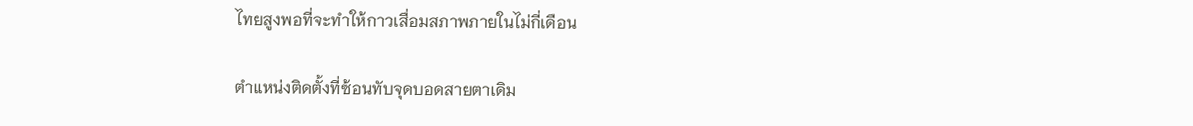ไทยสูงพอที่จะทำให้กาวเสื่อมสภาพภายในไม่กี่เดือน

ตำแหน่งติดตั้งที่ซ้อนทับจุดบอดสายตาเดิม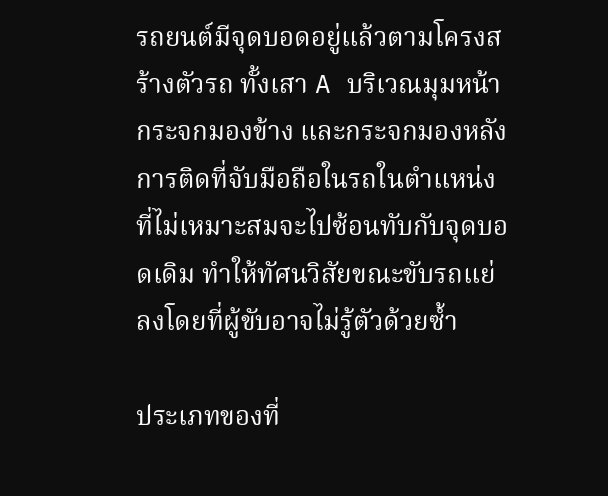รถยนต์มีจุดบอดอยู่แล้วตามโครงสร้างตัวรถ ทั้งเสา A บริเวณมุมหน้า กระจกมองข้าง และกระจกมองหลัง การติดที่จับมือถือในรถในตำแหน่งที่ไม่เหมาะสมจะไปซ้อนทับกับจุดบอดเดิม ทำให้ทัศนวิสัยขณะขับรถแย่ลงโดยที่ผู้ขับอาจไม่รู้ตัวด้วยซ้ำ

ประเภทของที่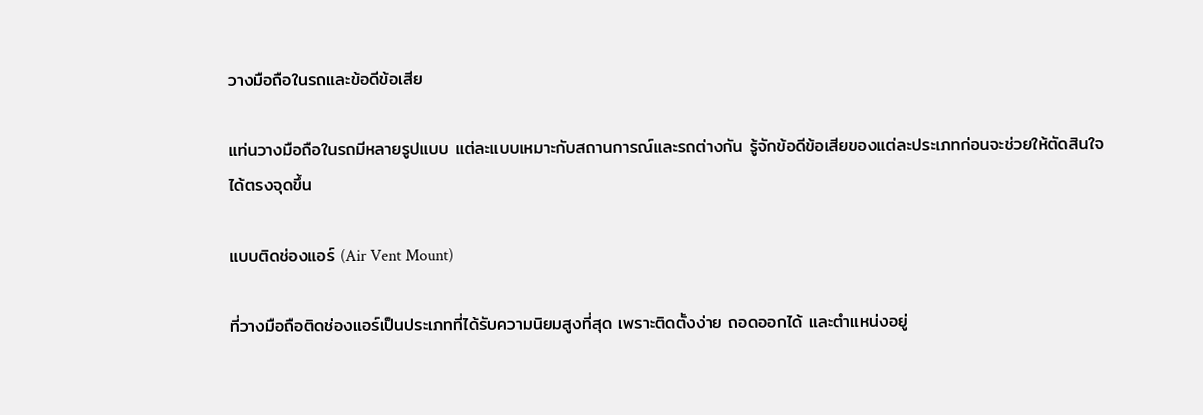วางมือถือในรถและข้อดีข้อเสีย

แท่นวางมือถือในรถมีหลายรูปแบบ แต่ละแบบเหมาะกับสถานการณ์และรถต่างกัน รู้จักข้อดีข้อเสียของแต่ละประเภทก่อนจะช่วยให้ตัดสินใจได้ตรงจุดขึ้น

แบบติดช่องแอร์ (Air Vent Mount)

ที่วางมือถือติดช่องแอร์เป็นประเภทที่ได้รับความนิยมสูงที่สุด เพราะติดตั้งง่าย ถอดออกได้ และตำแหน่งอยู่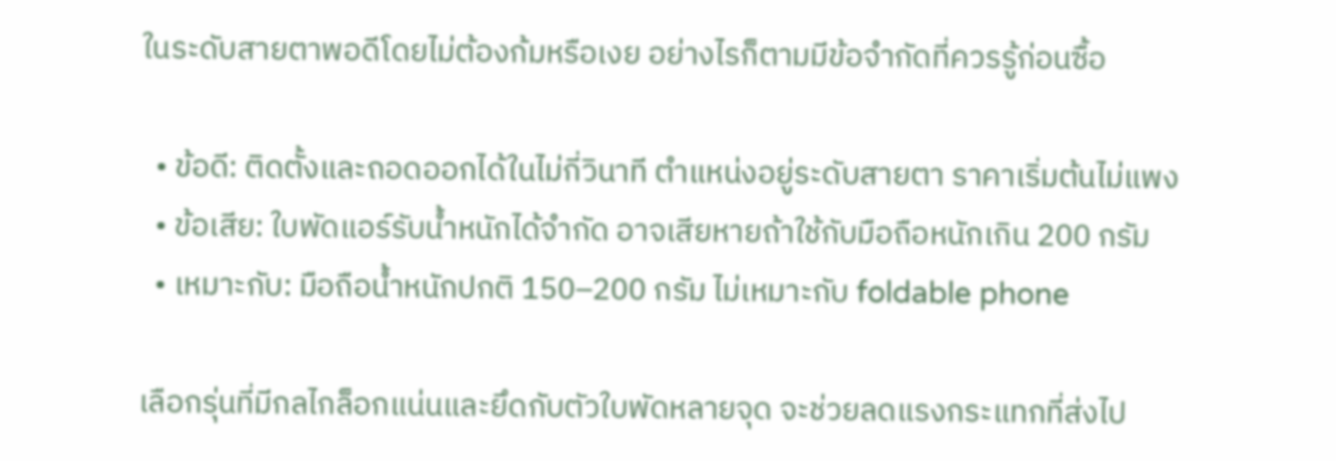ในระดับสายตาพอดีโดยไม่ต้องก้มหรือเงย อย่างไรก็ตามมีข้อจำกัดที่ควรรู้ก่อนซื้อ

  • ข้อดี: ติดตั้งและถอดออกได้ในไม่กี่วินาที ตำแหน่งอยู่ระดับสายตา ราคาเริ่มต้นไม่แพง
  • ข้อเสีย: ใบพัดแอร์รับน้ำหนักได้จำกัด อาจเสียหายถ้าใช้กับมือถือหนักเกิน 200 กรัม
  • เหมาะกับ: มือถือน้ำหนักปกติ 150–200 กรัม ไม่เหมาะกับ foldable phone

เลือกรุ่นที่มีกลไกล็อกแน่นและยึดกับตัวใบพัดหลายจุด จะช่วยลดแรงกระแทกที่ส่งไป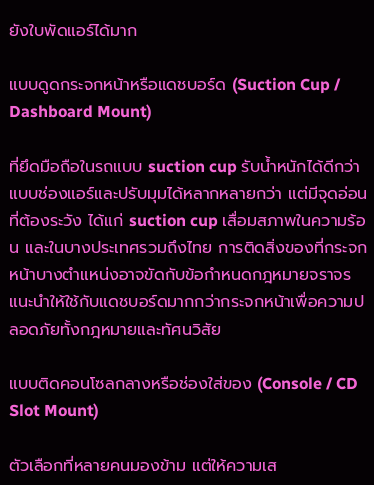ยังใบพัดแอร์ได้มาก

แบบดูดกระจกหน้าหรือแดชบอร์ด (Suction Cup / Dashboard Mount)

ที่ยึดมือถือในรถแบบ suction cup รับน้ำหนักได้ดีกว่าแบบช่องแอร์และปรับมุมได้หลากหลายกว่า แต่มีจุดอ่อนที่ต้องระวัง ได้แก่ suction cup เสื่อมสภาพในความร้อน และในบางประเทศรวมถึงไทย การติดสิ่งของที่กระจกหน้าบางตำแหน่งอาจขัดกับข้อกำหนดกฎหมายจราจร แนะนำให้ใช้กับแดชบอร์ดมากกว่ากระจกหน้าเพื่อความปลอดภัยทั้งกฎหมายและทัศนวิสัย

แบบติดคอนโซลกลางหรือช่องใส่ของ (Console / CD Slot Mount)

ตัวเลือกที่หลายคนมองข้าม แต่ให้ความเส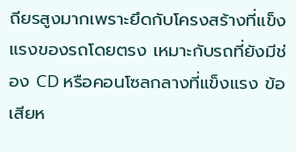ถียรสูงมากเพราะยึดกับโครงสร้างที่แข็งแรงของรถโดยตรง เหมาะกับรถที่ยังมีช่อง CD หรือคอนโซลกลางที่แข็งแรง ข้อเสียห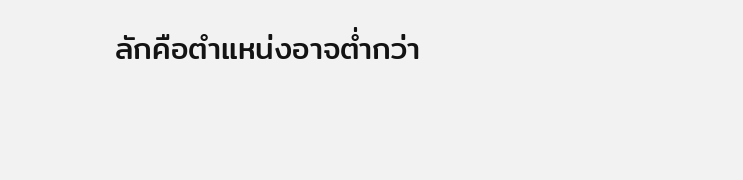ลักคือตำแหน่งอาจต่ำกว่า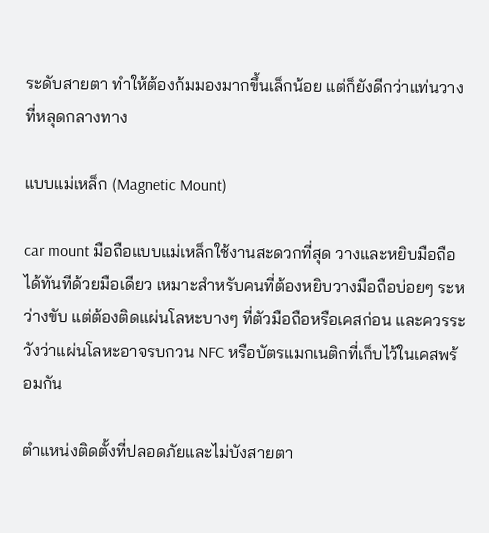ระดับสายตา ทำให้ต้องก้มมองมากขึ้นเล็กน้อย แต่ก็ยังดีกว่าแท่นวางที่หลุดกลางทาง

แบบแม่เหล็ก (Magnetic Mount)

car mount มือถือแบบแม่เหล็กใช้งานสะดวกที่สุด วางและหยิบมือถือได้ทันทีด้วยมือเดียว เหมาะสำหรับคนที่ต้องหยิบวางมือถือบ่อยๆ ระหว่างขับ แต่ต้องติดแผ่นโลหะบางๆ ที่ตัวมือถือหรือเคสก่อน และควรระวังว่าแผ่นโลหะอาจรบกวน NFC หรือบัตรแมกเนติกที่เก็บไว้ในเคสพร้อมกัน

ตำแหน่งติดตั้งที่ปลอดภัยและไม่บังสายตา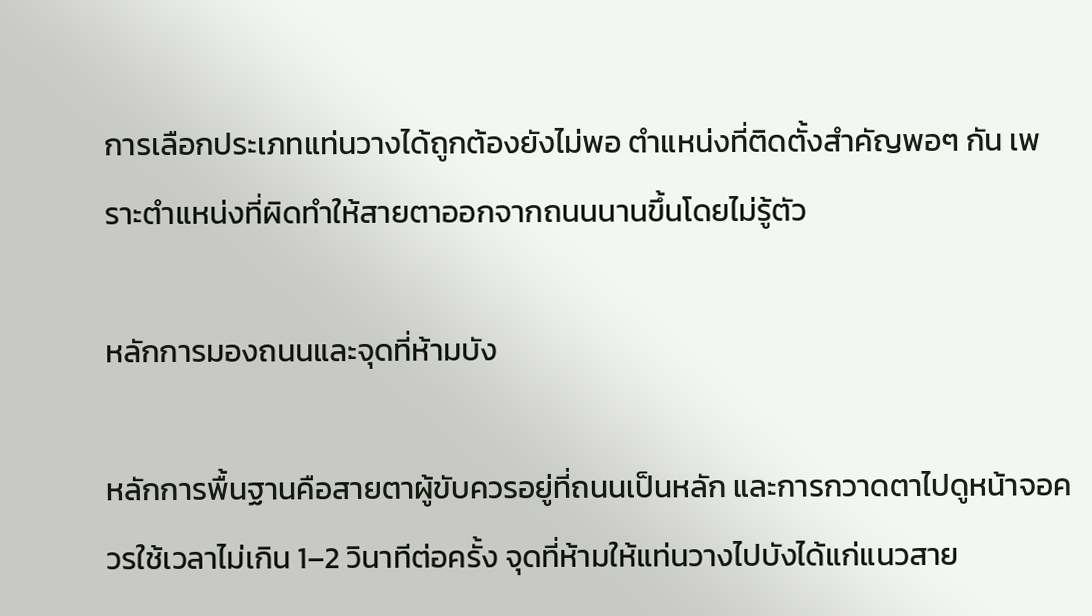การเลือกประเภทแท่นวางได้ถูกต้องยังไม่พอ ตำแหน่งที่ติดตั้งสำคัญพอๆ กัน เพราะตำแหน่งที่ผิดทำให้สายตาออกจากถนนนานขึ้นโดยไม่รู้ตัว

หลักการมองถนนและจุดที่ห้ามบัง

หลักการพื้นฐานคือสายตาผู้ขับควรอยู่ที่ถนนเป็นหลัก และการกวาดตาไปดูหน้าจอควรใช้เวลาไม่เกิน 1–2 วินาทีต่อครั้ง จุดที่ห้ามให้แท่นวางไปบังได้แก่แนวสาย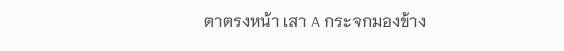ตาตรงหน้า เสา A กระจกมองข้าง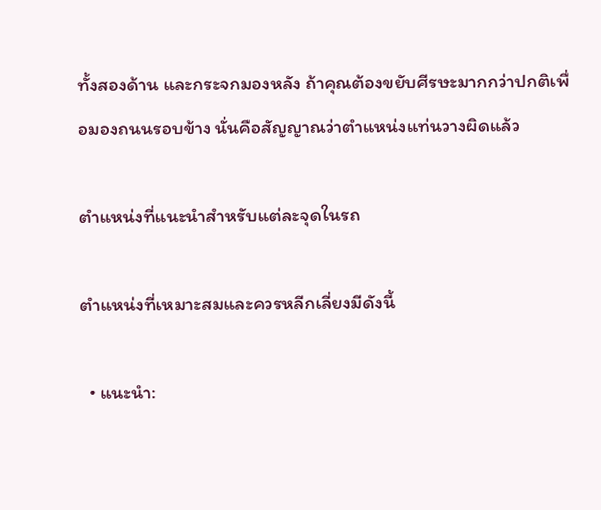ทั้งสองด้าน และกระจกมองหลัง ถ้าคุณต้องขยับศีรษะมากกว่าปกติเพื่อมองถนนรอบข้าง นั่นคือสัญญาณว่าตำแหน่งแท่นวางผิดแล้ว

ตำแหน่งที่แนะนำสำหรับแต่ละจุดในรถ

ตำแหน่งที่เหมาะสมและควรหลีกเลี่ยงมีดังนี้

  • แนะนำ: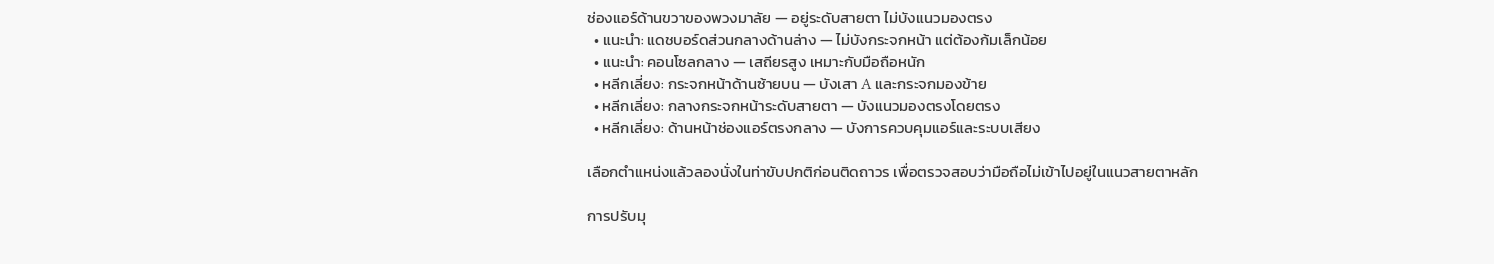ช่องแอร์ด้านขวาของพวงมาลัย — อยู่ระดับสายตา ไม่บังแนวมองตรง
  • แนะนำ: แดชบอร์ดส่วนกลางด้านล่าง — ไม่บังกระจกหน้า แต่ต้องก้มเล็กน้อย
  • แนะนำ: คอนโซลกลาง — เสถียรสูง เหมาะกับมือถือหนัก
  • หลีกเลี่ยง: กระจกหน้าด้านซ้ายบน — บังเสา A และกระจกมองข้าย
  • หลีกเลี่ยง: กลางกระจกหน้าระดับสายตา — บังแนวมองตรงโดยตรง
  • หลีกเลี่ยง: ด้านหน้าช่องแอร์ตรงกลาง — บังการควบคุมแอร์และระบบเสียง

เลือกตำแหน่งแล้วลองนั่งในท่าขับปกติก่อนติดถาวร เพื่อตรวจสอบว่ามือถือไม่เข้าไปอยู่ในแนวสายตาหลัก

การปรับมุ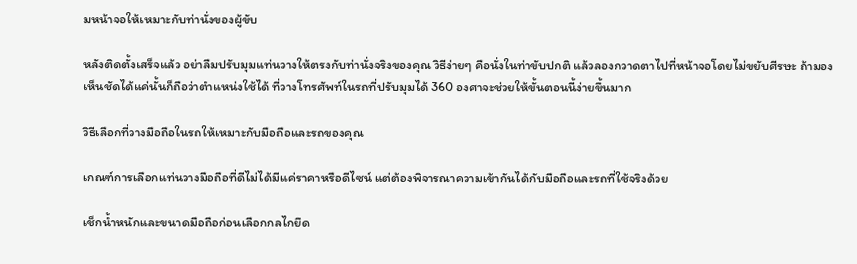มหน้าจอให้เหมาะกับท่านั่งของผู้ขับ

หลังติดตั้งเสร็จแล้ว อย่าลืมปรับมุมแท่นวางให้ตรงกับท่านั่งจริงของคุณ วิธีง่ายๆ คือนั่งในท่าขับปกติ แล้วลองกวาดตาไปที่หน้าจอโดยไม่ขยับศีรษะ ถ้ามองเห็นชัดได้แค่นั้นก็ถือว่าตำแหน่งใช้ได้ ที่วางโทรศัพท์ในรถที่ปรับมุมได้ 360 องศาจะช่วยให้ขั้นตอนนี้ง่ายขึ้นมาก

วิธีเลือกที่วางมือถือในรถให้เหมาะกับมือถือและรถของคุณ

เกณฑ์การเลือกแท่นวางมือถือที่ดีไม่ได้มีแค่ราคาหรือดีไซน์ แต่ต้องพิจารณาความเข้ากันได้กับมือถือและรถที่ใช้จริงด้วย

เช็กน้ำหนักและขนาดมือถือก่อนเลือกกลไกยึด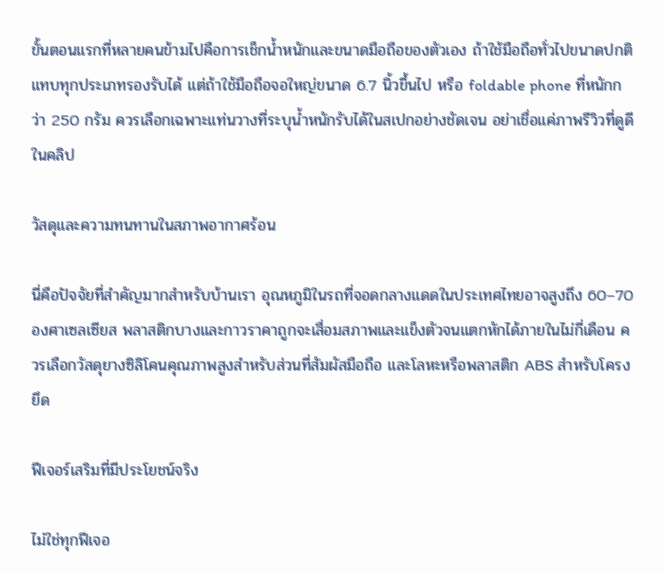ขั้นตอนแรกที่หลายคนข้ามไปคือการเช็กน้ำหนักและขนาดมือถือของตัวเอง ถ้าใช้มือถือทั่วไปขนาดปกติ แทบทุกประเภทรองรับได้ แต่ถ้าใช้มือถือจอใหญ่ขนาด 6.7 นิ้วขึ้นไป หรือ foldable phone ที่หนักกว่า 250 กรัม ควรเลือกเฉพาะแท่นวางที่ระบุน้ำหนักรับได้ในสเปกอย่างชัดเจน อย่าเชื่อแค่ภาพรีวิวที่ดูดีในคลิป

วัสดุและความทนทานในสภาพอากาศร้อน

นี่คือปัจจัยที่สำคัญมากสำหรับบ้านเรา อุณหภูมิในรถที่จอดกลางแดดในประเทศไทยอาจสูงถึง 60–70 องศาเซลเซียส พลาสติกบางและกาวราคาถูกจะเสื่อมสภาพและแข็งตัวจนแตกหักได้ภายในไม่กี่เดือน ควรเลือกวัสดุยางซิลิโคนคุณภาพสูงสำหรับส่วนที่สัมผัสมือถือ และโลหะหรือพลาสติก ABS สำหรับโครงยึด

ฟีเจอร์เสริมที่มีประโยชน์จริง

ไม่ใช่ทุกฟีเจอ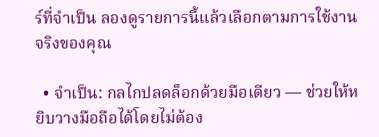ร์ที่จำเป็น ลองดูรายการนี้แล้วเลือกตามการใช้งานจริงของคุณ

  • จำเป็น: กลไกปลดล็อกด้วยมือเดียว — ช่วยให้หยิบวางมือถือได้โดยไม่ต้อง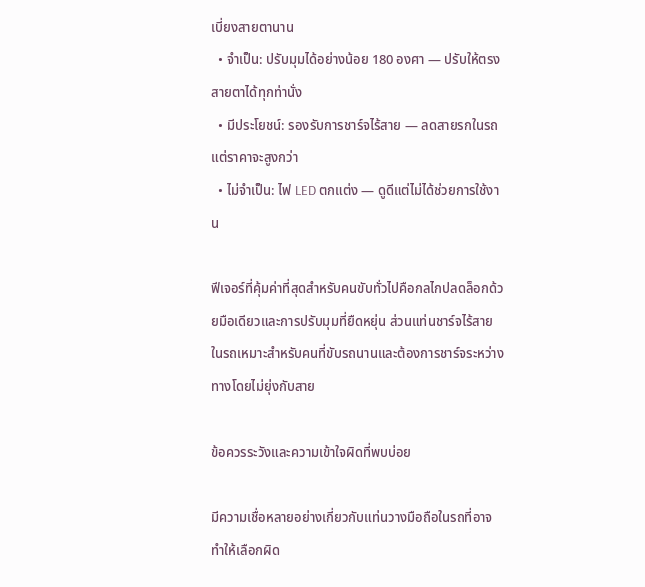เบี่ยงสายตานาน
  • จำเป็น: ปรับมุมได้อย่างน้อย 180 องศา — ปรับให้ตรงสายตาได้ทุกท่านั่ง
  • มีประโยชน์: รองรับการชาร์จไร้สาย — ลดสายรกในรถ แต่ราคาจะสูงกว่า
  • ไม่จำเป็น: ไฟ LED ตกแต่ง — ดูดีแต่ไม่ได้ช่วยการใช้งาน

ฟีเจอร์ที่คุ้มค่าที่สุดสำหรับคนขับทั่วไปคือกลไกปลดล็อกด้วยมือเดียวและการปรับมุมที่ยืดหยุ่น ส่วนแท่นชาร์จไร้สายในรถเหมาะสำหรับคนที่ขับรถนานและต้องการชาร์จระหว่างทางโดยไม่ยุ่งกับสาย

ข้อควรระวังและความเข้าใจผิดที่พบบ่อย

มีความเชื่อหลายอย่างเกี่ยวกับแท่นวางมือถือในรถที่อาจทำให้เลือกผิด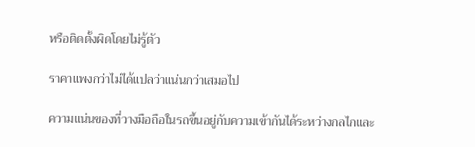หรือติดตั้งผิดโดยไม่รู้ตัว

ราคาแพงกว่าไม่ได้แปลว่าแน่นกว่าเสมอไป

ความแน่นของที่วางมือถือในรถขึ้นอยู่กับความเข้ากันได้ระหว่างกลไกและ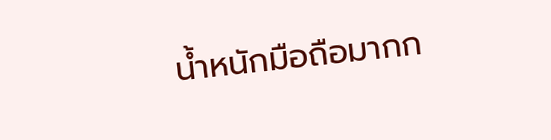น้ำหนักมือถือมากก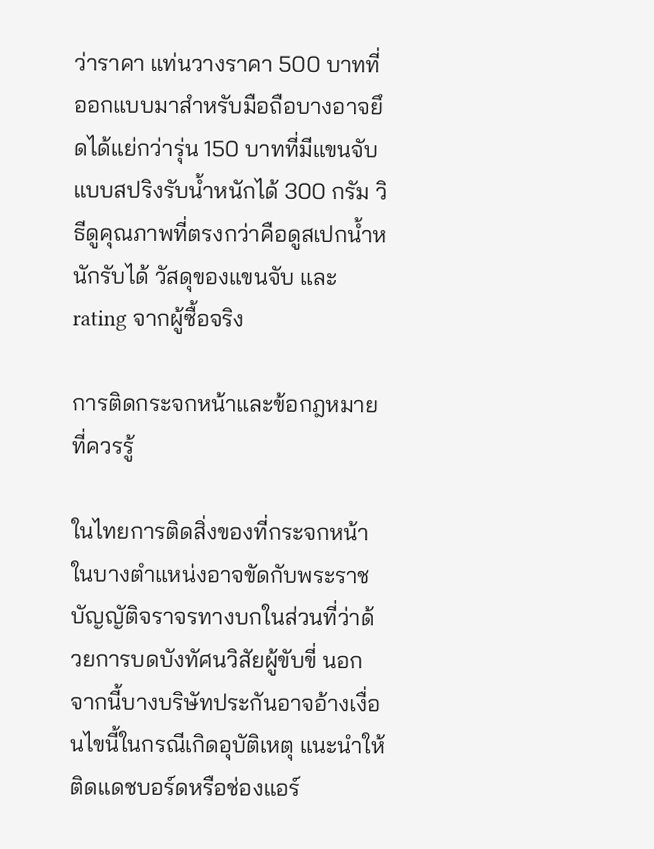ว่าราคา แท่นวางราคา 500 บาทที่ออกแบบมาสำหรับมือถือบางอาจยึดได้แย่กว่ารุ่น 150 บาทที่มีแขนจับแบบสปริงรับน้ำหนักได้ 300 กรัม วิธีดูคุณภาพที่ตรงกว่าคือดูสเปกน้ำหนักรับได้ วัสดุของแขนจับ และ rating จากผู้ซื้อจริง

การติดกระจกหน้าและข้อกฎหมายที่ควรรู้

ในไทยการติดสิ่งของที่กระจกหน้าในบางตำแหน่งอาจขัดกับพระราชบัญญัติจราจรทางบกในส่วนที่ว่าด้วยการบดบังทัศนวิสัยผู้ขับขี่ นอกจากนี้บางบริษัทประกันอาจอ้างเงื่อนไขนี้ในกรณีเกิดอุบัติเหตุ แนะนำให้ติดแดชบอร์ดหรือช่องแอร์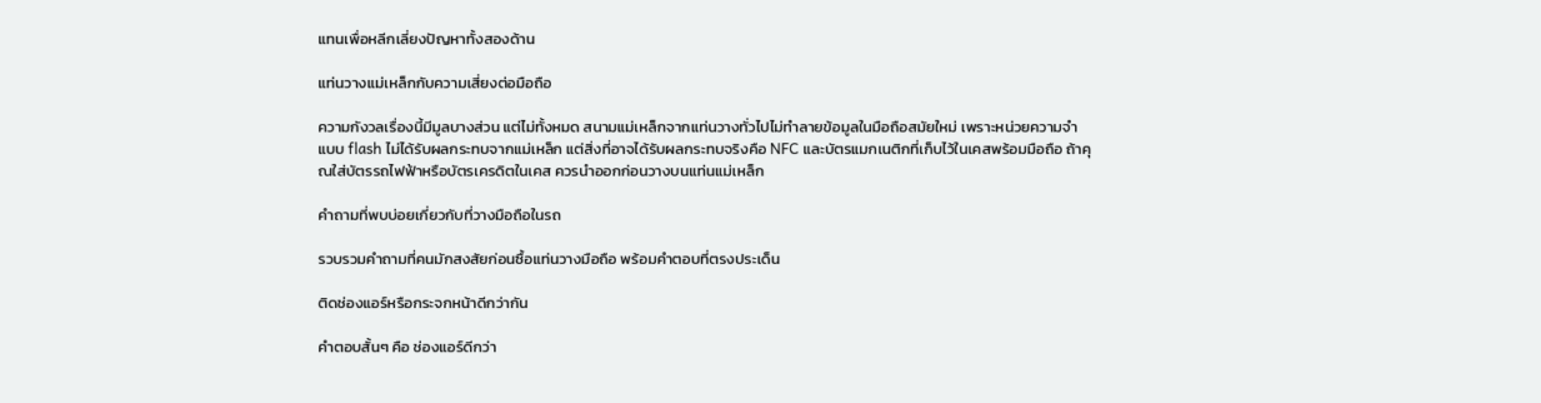แทนเพื่อหลีกเลี่ยงปัญหาทั้งสองด้าน

แท่นวางแม่เหล็กกับความเสี่ยงต่อมือถือ

ความกังวลเรื่องนี้มีมูลบางส่วน แต่ไม่ทั้งหมด สนามแม่เหล็กจากแท่นวางทั่วไปไม่ทำลายข้อมูลในมือถือสมัยใหม่ เพราะหน่วยความจำแบบ flash ไม่ได้รับผลกระทบจากแม่เหล็ก แต่สิ่งที่อาจได้รับผลกระทบจริงคือ NFC และบัตรแมกเนติกที่เก็บไว้ในเคสพร้อมมือถือ ถ้าคุณใส่บัตรรถไฟฟ้าหรือบัตรเครดิตในเคส ควรนำออกก่อนวางบนแท่นแม่เหล็ก

คำถามที่พบบ่อยเกี่ยวกับที่วางมือถือในรถ

รวบรวมคำถามที่คนมักสงสัยก่อนซื้อแท่นวางมือถือ พร้อมคำตอบที่ตรงประเด็น

ติดช่องแอร์หรือกระจกหน้าดีกว่ากัน

คำตอบสั้นๆ คือ ช่องแอร์ดีกว่า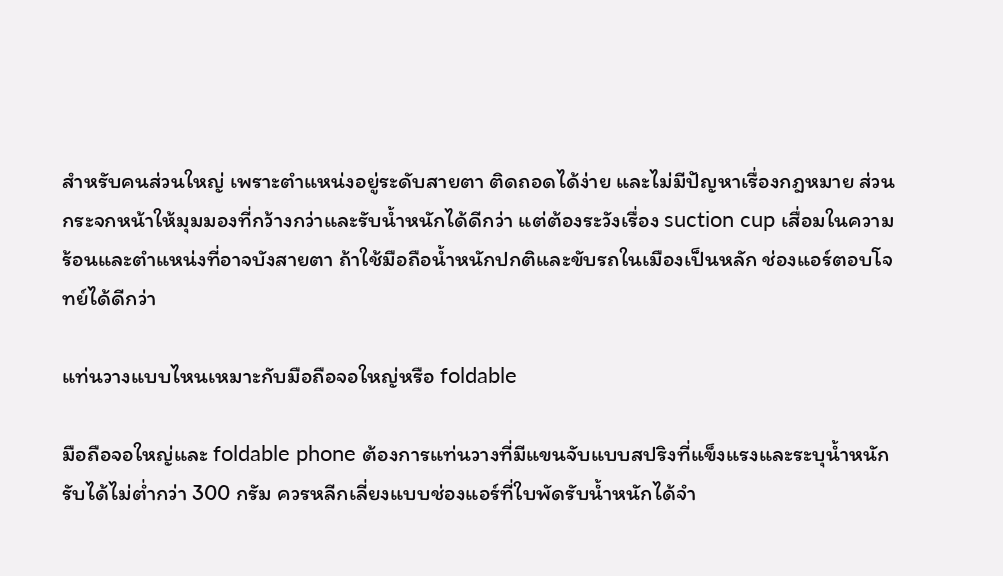สำหรับคนส่วนใหญ่ เพราะตำแหน่งอยู่ระดับสายตา ติดถอดได้ง่าย และไม่มีปัญหาเรื่องกฎหมาย ส่วนกระจกหน้าให้มุมมองที่กว้างกว่าและรับน้ำหนักได้ดีกว่า แต่ต้องระวังเรื่อง suction cup เสื่อมในความร้อนและตำแหน่งที่อาจบังสายตา ถ้าใช้มือถือน้ำหนักปกติและขับรถในเมืองเป็นหลัก ช่องแอร์ตอบโจทย์ได้ดีกว่า

แท่นวางแบบไหนเหมาะกับมือถือจอใหญ่หรือ foldable

มือถือจอใหญ่และ foldable phone ต้องการแท่นวางที่มีแขนจับแบบสปริงที่แข็งแรงและระบุน้ำหนักรับได้ไม่ต่ำกว่า 300 กรัม ควรหลีกเลี่ยงแบบช่องแอร์ที่ใบพัดรับน้ำหนักได้จำ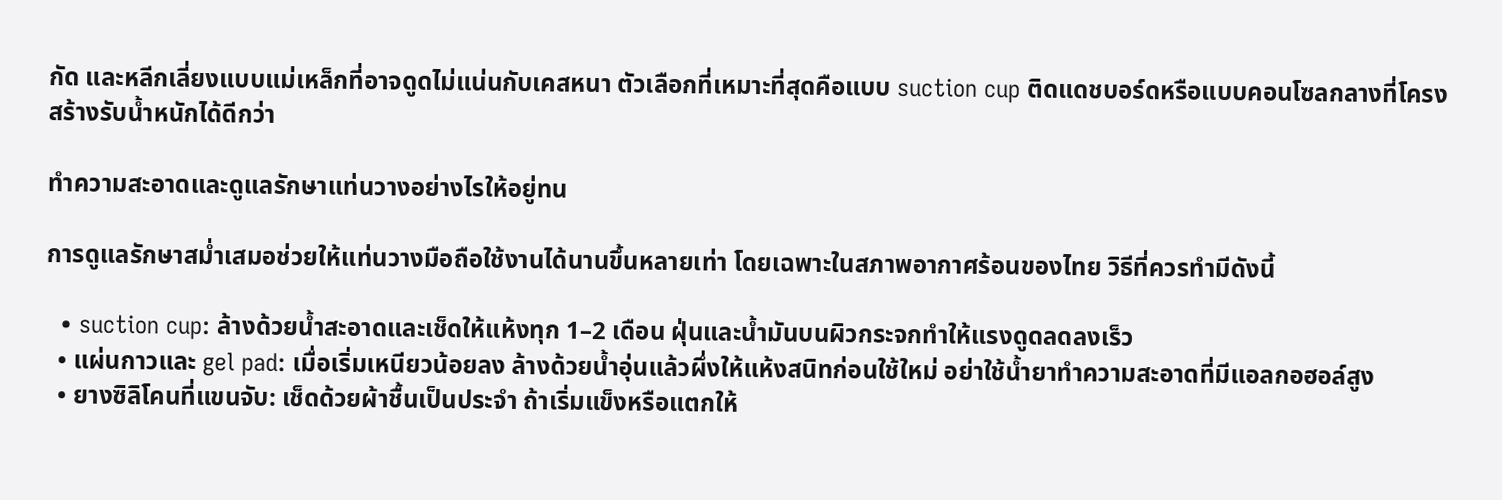กัด และหลีกเลี่ยงแบบแม่เหล็กที่อาจดูดไม่แน่นกับเคสหนา ตัวเลือกที่เหมาะที่สุดคือแบบ suction cup ติดแดชบอร์ดหรือแบบคอนโซลกลางที่โครงสร้างรับน้ำหนักได้ดีกว่า

ทำความสะอาดและดูแลรักษาแท่นวางอย่างไรให้อยู่ทน

การดูแลรักษาสม่ำเสมอช่วยให้แท่นวางมือถือใช้งานได้นานขึ้นหลายเท่า โดยเฉพาะในสภาพอากาศร้อนของไทย วิธีที่ควรทำมีดังนี้

  • suction cup: ล้างด้วยน้ำสะอาดและเช็ดให้แห้งทุก 1–2 เดือน ฝุ่นและน้ำมันบนผิวกระจกทำให้แรงดูดลดลงเร็ว
  • แผ่นกาวและ gel pad: เมื่อเริ่มเหนียวน้อยลง ล้างด้วยน้ำอุ่นแล้วผึ่งให้แห้งสนิทก่อนใช้ใหม่ อย่าใช้น้ำยาทำความสะอาดที่มีแอลกอฮอล์สูง
  • ยางซิลิโคนที่แขนจับ: เช็ดด้วยผ้าชื้นเป็นประจำ ถ้าเริ่มแข็งหรือแตกให้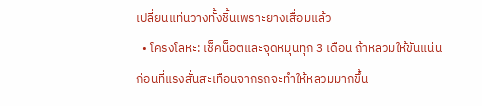เปลี่ยนแท่นวางทั้งชิ้นเพราะยางเสื่อมแล้ว
  • โครงโลหะ: เช็คน็อตและจุดหมุนทุก 3 เดือน ถ้าหลวมให้ขันแน่นก่อนที่แรงสั่นสะเทือนจากรถจะทำให้หลวมมากขึ้น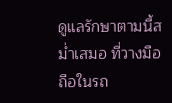ดูแลรักษาตามนี้สม่ำเสมอ ที่วางมือถือในรถ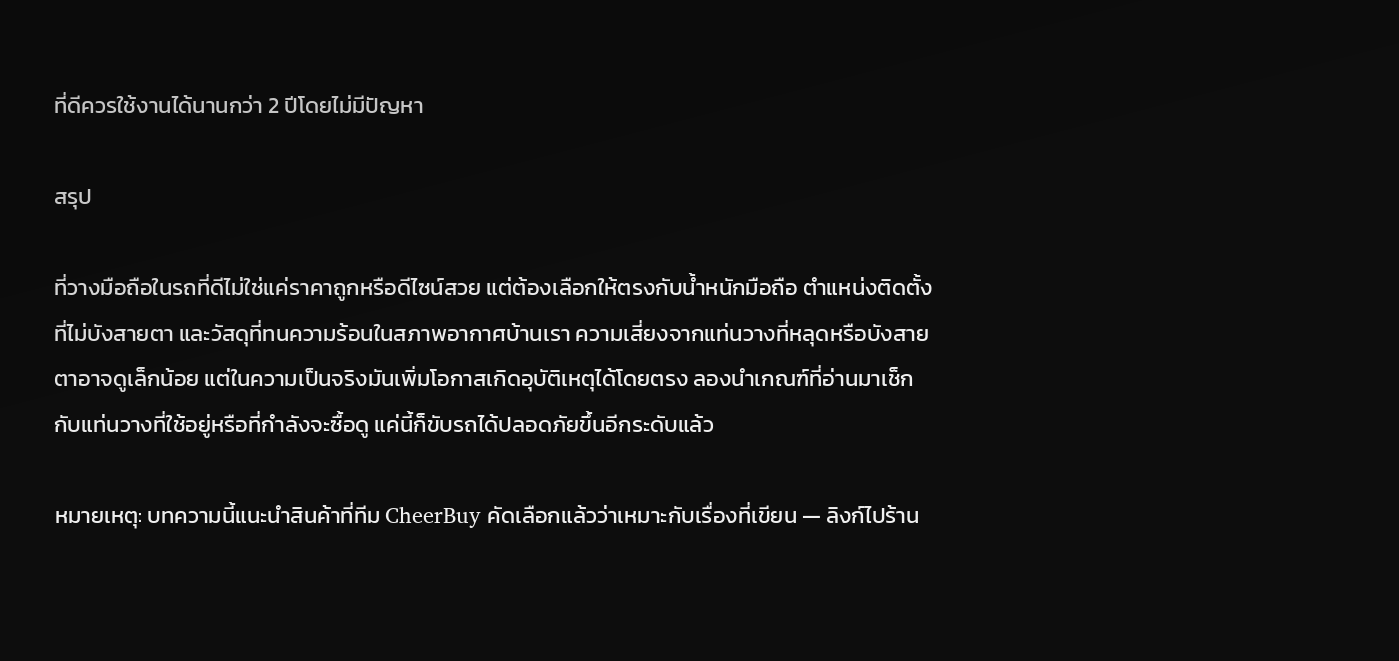ที่ดีควรใช้งานได้นานกว่า 2 ปีโดยไม่มีปัญหา

สรุป

ที่วางมือถือในรถที่ดีไม่ใช่แค่ราคาถูกหรือดีไซน์สวย แต่ต้องเลือกให้ตรงกับน้ำหนักมือถือ ตำแหน่งติดตั้งที่ไม่บังสายตา และวัสดุที่ทนความร้อนในสภาพอากาศบ้านเรา ความเสี่ยงจากแท่นวางที่หลุดหรือบังสายตาอาจดูเล็กน้อย แต่ในความเป็นจริงมันเพิ่มโอกาสเกิดอุบัติเหตุได้โดยตรง ลองนำเกณฑ์ที่อ่านมาเช็กกับแท่นวางที่ใช้อยู่หรือที่กำลังจะซื้อดู แค่นี้ก็ขับรถได้ปลอดภัยขึ้นอีกระดับแล้ว

หมายเหตุ: บทความนี้แนะนำสินค้าที่ทีม CheerBuy คัดเลือกแล้วว่าเหมาะกับเรื่องที่เขียน — ลิงก์ไปร้าน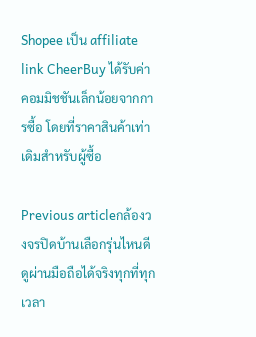Shopee เป็น affiliate link CheerBuy ได้รับค่าคอมมิชชันเล็กน้อยจากการซื้อ โดยที่ราคาสินค้าเท่าเดิมสำหรับผู้ซื้อ

Previous articleกล้องวงจรปิดบ้านเลือกรุ่นไหนดี ดูผ่านมือถือได้จริงทุกที่ทุกเวลา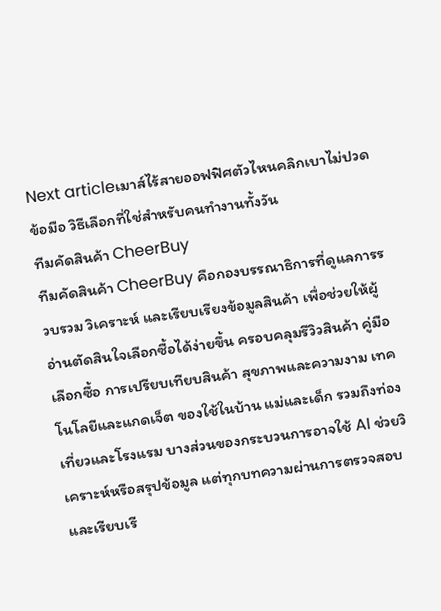Next articleเมาส์ไร้สายออฟฟิศตัวไหนคลิกเบาไม่ปวดข้อมือ วิธีเลือกที่ใช่สำหรับคนทำงานทั้งวัน
ทีมคัดสินค้า CheerBuy
ทีมคัดสินค้า CheerBuy คือกองบรรณาธิการที่ดูแลการรวบรวม วิเคราะห์ และเรียบเรียงข้อมูลสินค้า เพื่อช่วยให้ผู้อ่านตัดสินใจเลือกซื้อได้ง่ายขึ้น ครอบคลุมรีวิวสินค้า คู่มือเลือกซื้อ การเปรียบเทียบสินค้า สุขภาพและความงาม เทคโนโลยีและแกดเจ็ต ของใช้ในบ้าน แม่และเด็ก รวมถึงท่องเที่ยวและโรงแรม บางส่วนของกระบวนการอาจใช้ AI ช่วยวิเคราะห์หรือสรุปข้อมูล แต่ทุกบทความผ่านการตรวจสอบและเรียบเรี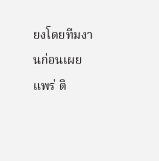ยงโดยทีมงานก่อนเผยแพร่ ติ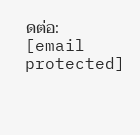ดต่อ: [email protected]